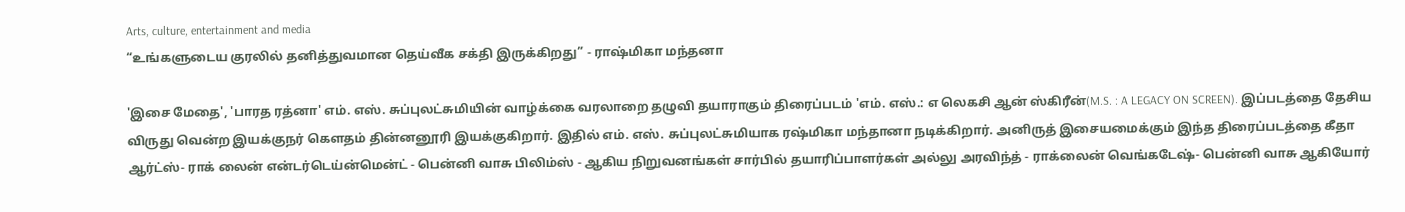Arts, culture, entertainment and media
“உங்களுடைய குரலில் தனித்துவமான தெய்வீக சக்தி இருக்கிறது” - ராஷ்மிகா மந்தனா

'இசை மேதை', 'பாரத ரத்னா' எம். எஸ். சுப்புலட்சுமியின் வாழ்க்கை வரலாறை தழுவி தயாராகும் திரைப்படம் 'எம். எஸ்.: எ லெகசி ஆன் ஸ்கிரீன்(M.S. : A LEGACY ON SCREEN). இப்படத்தை தேசிய விருது வென்ற இயக்குநர் கௌதம் தின்னனூரி இயக்குகிறார். இதில் எம். எஸ். சுப்புலட்சுமியாக ரஷ்மிகா மந்தானா நடிக்கிறார். அனிருத் இசையமைக்கும் இந்த திரைப்படத்தை கீதா ஆர்ட்ஸ்- ராக் லைன் என்டர்டெய்ன்மென்ட் - பென்னி வாசு பிலிம்ஸ் - ஆகிய நிறுவனங்கள் சார்பில் தயாரிப்பாளர்கள் அல்லு அரவிந்த் - ராக்லைன் வெங்கடேஷ்- பென்னி வாசு ஆகியோர்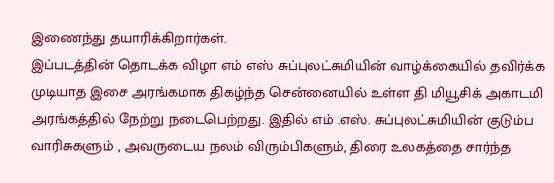இணைந்து தயாரிக்கிறார்கள்.
இப்படத்தின் தொடக்க விழா எம் எஸ் சுப்புலட்சுமியின் வாழ்க்கையில் தவிர்க்க முடியாத இசை அரங்கமாக திகழ்ந்த சென்னையில் உள்ள தி மியூசிக் அகாடமி அரங்கத்தில் நேற்று நடைபெற்றது. இதில் எம் .எஸ். சுப்புலட்சுமியின் குடும்ப வாரிசுகளும் , அவருடைய நலம் விரும்பிகளும், திரை உலகத்தை சார்ந்த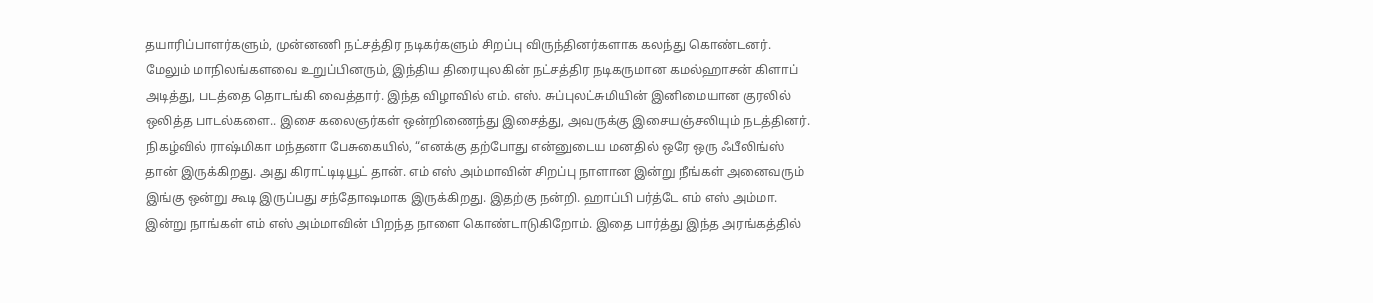தயாரிப்பாளர்களும், முன்னணி நட்சத்திர நடிகர்களும் சிறப்பு விருந்தினர்களாக கலந்து கொண்டனர். மேலும் மாநிலங்களவை உறுப்பினரும், இந்திய திரையுலகின் நட்சத்திர நடிகருமான கமல்ஹாசன் கிளாப் அடித்து, படத்தை தொடங்கி வைத்தார். இந்த விழாவில் எம். எஸ். சுப்புலட்சுமியின் இனிமையான குரலில் ஒலித்த பாடல்களை.. இசை கலைஞர்கள் ஒன்றிணைந்து இசைத்து, அவருக்கு இசையஞ்சலியும் நடத்தினர்.
நிகழ்வில் ராஷ்மிகா மந்தனா பேசுகையில், “எனக்கு தற்போது என்னுடைய மனதில் ஒரே ஒரு ஃபீலிங்ஸ் தான் இருக்கிறது. அது கிராட்டிடியூட் தான். எம் எஸ் அம்மாவின் சிறப்பு நாளான இன்று நீங்கள் அனைவரும் இங்கு ஒன்று கூடி இருப்பது சந்தோஷமாக இருக்கிறது. இதற்கு நன்றி. ஹாப்பி பர்த்டே எம் எஸ் அம்மா. இன்று நாங்கள் எம் எஸ் அம்மாவின் பிறந்த நாளை கொண்டாடுகிறோம். இதை பார்த்து இந்த அரங்கத்தில்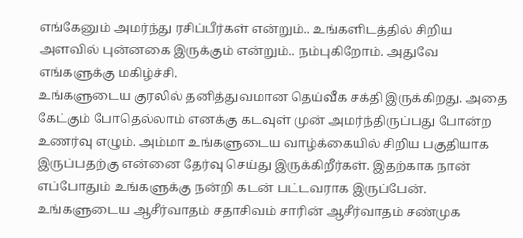எங்கேனும் அமர்ந்து ரசிப்பீர்கள் என்றும்.. உங்களிடத்தில் சிறிய அளவில் புன்னகை இருக்கும் என்றும்.. நம்புகிறோம். அதுவே எங்களுக்கு மகிழ்ச்சி.
உங்களுடைய குரலில் தனித்துவமான தெய்வீக சக்தி இருக்கிறது. அதை கேட்கும் போதெல்லாம் எனக்கு கடவுள் முன் அமர்ந்திருப்பது போன்ற உணர்வு எழும். அம்மா உங்களுடைய வாழ்க்கையில் சிறிய பகுதியாக இருப்பதற்கு என்னை தேர்வு செய்து இருக்கிறீர்கள். இதற்காக நான் எப்போதும் உங்களுக்கு நன்றி கடன் பட்டவராக இருப்பேன். உங்களுடைய ஆசீர்வாதம் சதாசிவம் சாரின் ஆசீர்வாதம் சண்முக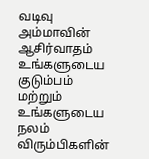வடிவு அம்மாவின் ஆசிர்வாதம் உங்களுடைய குடும்பம் மற்றும் உங்களுடைய நலம் விரும்பிகளின்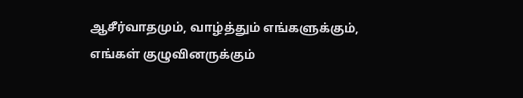ஆசீர்வாதமும், வாழ்த்தும் எங்களுக்கும், எங்கள் குழுவினருக்கும்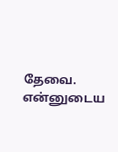தேவை. என்னுடைய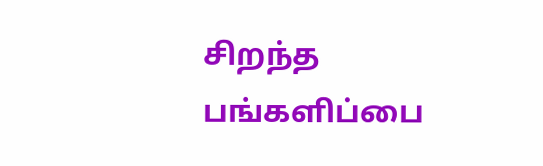சிறந்த பங்களிப்பை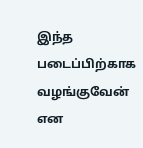இந்த படைப்பிற்காக வழங்குவேன் என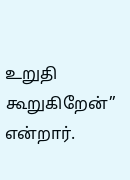உறுதி கூறுகிறேன்” என்றார்.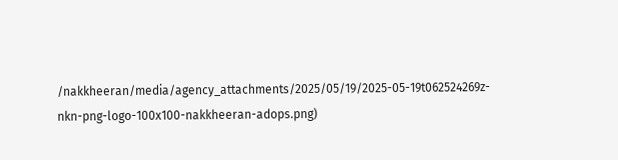/nakkheeran/media/agency_attachments/2025/05/19/2025-05-19t062524269z-nkn-png-logo-100x100-nakkheeran-adops.png)